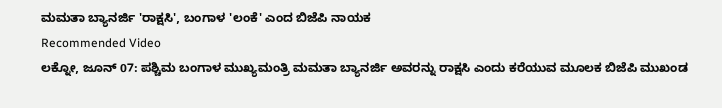ಮಮತಾ ಬ್ಯಾನರ್ಜಿ 'ರಾಕ್ಷಸಿ', ಬಂಗಾಳ 'ಲಂಕೆ' ಎಂದ ಬಿಜೆಪಿ ನಾಯಕ
Recommended Video
ಲಕ್ನೋ, ಜೂನ್ 07: ಪಶ್ಚಿಮ ಬಂಗಾಳ ಮುಖ್ಯಮಂತ್ರಿ ಮಮತಾ ಬ್ಯಾನರ್ಜಿ ಅವರನ್ನು ರಾಕ್ಷಸಿ ಎಂದು ಕರೆಯುವ ಮೂಲಕ ಬಿಜೆಪಿ ಮುಖಂಡ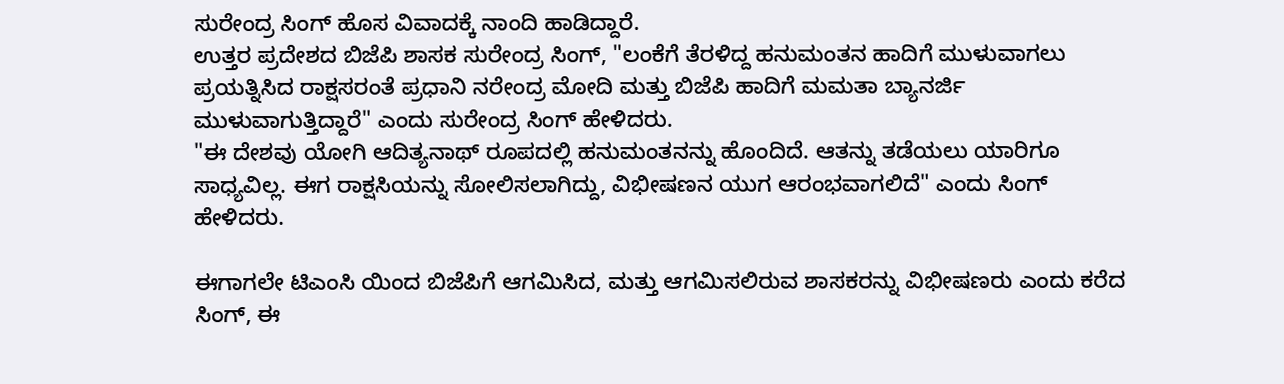ಸುರೇಂದ್ರ ಸಿಂಗ್ ಹೊಸ ವಿವಾದಕ್ಕೆ ನಾಂದಿ ಹಾಡಿದ್ದಾರೆ.
ಉತ್ತರ ಪ್ರದೇಶದ ಬಿಜೆಪಿ ಶಾಸಕ ಸುರೇಂದ್ರ ಸಿಂಗ್, "ಲಂಕೆಗೆ ತೆರಳಿದ್ದ ಹನುಮಂತನ ಹಾದಿಗೆ ಮುಳುವಾಗಲು ಪ್ರಯತ್ನಿಸಿದ ರಾಕ್ಷಸರಂತೆ ಪ್ರಧಾನಿ ನರೇಂದ್ರ ಮೋದಿ ಮತ್ತು ಬಿಜೆಪಿ ಹಾದಿಗೆ ಮಮತಾ ಬ್ಯಾನರ್ಜಿ ಮುಳುವಾಗುತ್ತಿದ್ದಾರೆ" ಎಂದು ಸುರೇಂದ್ರ ಸಿಂಗ್ ಹೇಳಿದರು.
"ಈ ದೇಶವು ಯೋಗಿ ಆದಿತ್ಯನಾಥ್ ರೂಪದಲ್ಲಿ ಹನುಮಂತನನ್ನು ಹೊಂದಿದೆ. ಆತನ್ನು ತಡೆಯಲು ಯಾರಿಗೂ ಸಾಧ್ಯವಿಲ್ಲ. ಈಗ ರಾಕ್ಷಸಿಯನ್ನು ಸೋಲಿಸಲಾಗಿದ್ದು, ವಿಭೀಷಣನ ಯುಗ ಆರಂಭವಾಗಲಿದೆ" ಎಂದು ಸಿಂಗ್ ಹೇಳಿದರು.

ಈಗಾಗಲೇ ಟಿಎಂಸಿ ಯಿಂದ ಬಿಜೆಪಿಗೆ ಆಗಮಿಸಿದ, ಮತ್ತು ಆಗಮಿಸಲಿರುವ ಶಾಸಕರನ್ನು ವಿಭೀಷಣರು ಎಂದು ಕರೆದ ಸಿಂಗ್, ಈ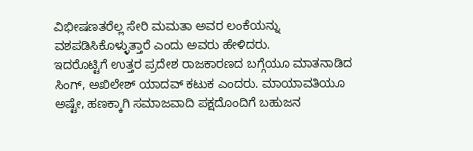ವಿಭೀಷಣತರೆಲ್ಲ ಸೇರಿ ಮಮತಾ ಅವರ ಲಂಕೆಯನ್ನು ವಶಪಡಿಸಿಕೊಳ್ಳುತ್ತಾರೆ ಎಂದು ಅವರು ಹೇಳಿದರು.
ಇದರೊಟ್ಟಿಗೆ ಉತ್ತರ ಪ್ರದೇಶ ರಾಜಕಾರಣದ ಬಗ್ಗೆಯೂ ಮಾತನಾಡಿದ ಸಿಂಗ್, ಅಖಿಲೇಶ್ ಯಾದವ್ ಕಟುಕ ಎಂದರು. ಮಾಯಾವತಿಯೂ ಅಷ್ಟೇ, ಹಣಕ್ಕಾಗಿ ಸಮಾಜವಾದಿ ಪಕ್ಷದೊಂದಿಗೆ ಬಹುಜನ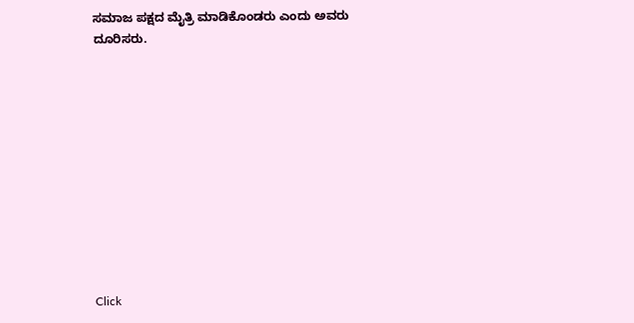ಸಮಾಜ ಪಕ್ಷದ ಮೈತ್ರಿ ಮಾಡಿಕೊಂಡರು ಎಂದು ಅವರು ದೂರಿಸರು.











Click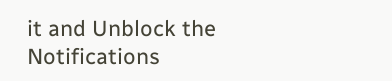it and Unblock the Notifications